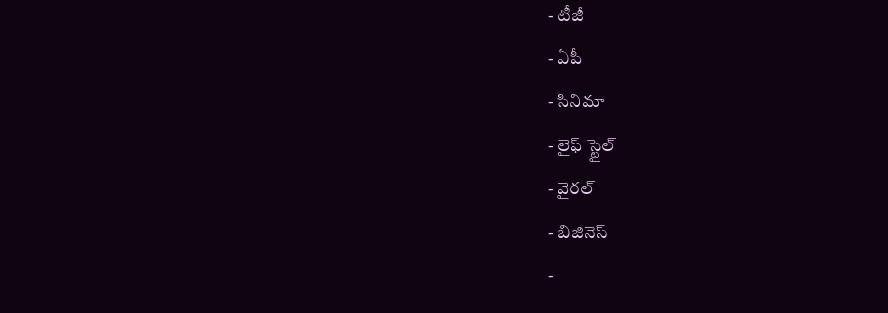- టీజీ
- ఏపీ
- సినిమా
- లైఫ్ స్టైల్
- వైరల్
- బిజినెస్
-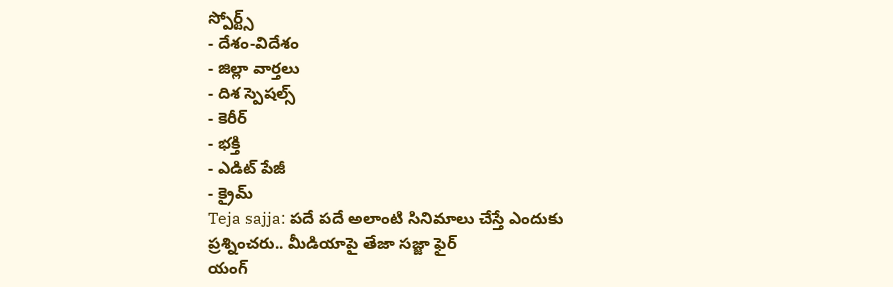స్పోర్ట్స్
- దేశం-విదేశం
- జిల్లా వార్తలు
- దిశ స్పెషల్స్
- కెరీర్
- భక్తి
- ఎడిట్ పేజీ
- క్రైమ్
Teja sajja: పదే పదే అలాంటి సినిమాలు చేస్తే ఎందుకు ప్రశ్నించరు.. మీడియాపై తేజా సజ్జా ఫైర్
యంగ్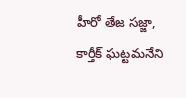హీరో తేజ సజ్జా, కార్తీక్ ఘట్టమనేని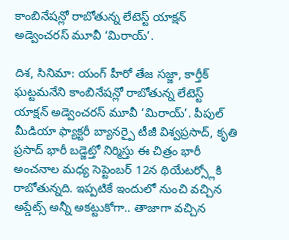కాంబినేషన్లో రాబోతున్న లేటెస్ట్ యాక్షన్ అడ్వెంచరస్ మూవీ ‘మిరాయ్’.

దిశ, సినిమా: యంగ్ హీరో తేజ సజ్జా, కార్తీక్ ఘట్టమనేని కాంబినేషన్లో రాబోతున్న లేటెస్ట్ యాక్షన్ అడ్వెంచరస్ మూవీ ‘మిరాయ్’. పీపుల్ మీడియా ఫ్యాక్టరీ బ్యానర్పై టీజీ విశ్వప్రసాద్, కృతి ప్రసాద్ భారీ బడ్జెట్తో నిర్మిస్తు ఈ చిత్రం భారీ అంచనాల మధ్య సెప్టెంబర్ 12న థియేటర్స్లోకి రాబోతున్నది. ఇప్పటికే ఇందులో నుంచి వచ్చిన అప్డేట్స్ అన్నీ అకట్టుకోగా.. తాజాగా వచ్చిన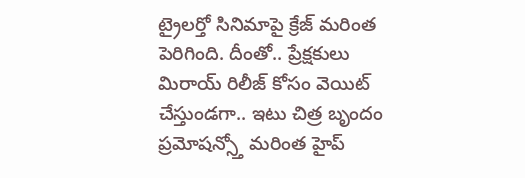ట్రైలర్తో సినిమాపై క్రేజ్ మరింత పెరిగింది. దీంతో.. ప్రేక్షకులు మిరాయ్ రిలీజ్ కోసం వెయిట్ చేస్తుండగా.. ఇటు చిత్ర బృందం ప్రమోషన్స్తో మరింత హైప్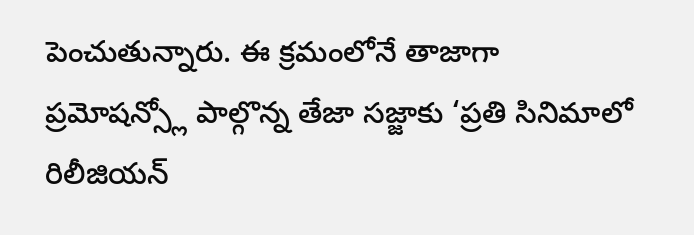పెంచుతున్నారు. ఈ క్రమంలోనే తాజాగా ప్రమోషన్స్లో పాల్గొన్న తేజా సజ్జాకు ‘ప్రతి సినిమాలో రిలీజియన్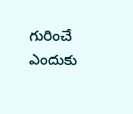గురించే ఎందుకు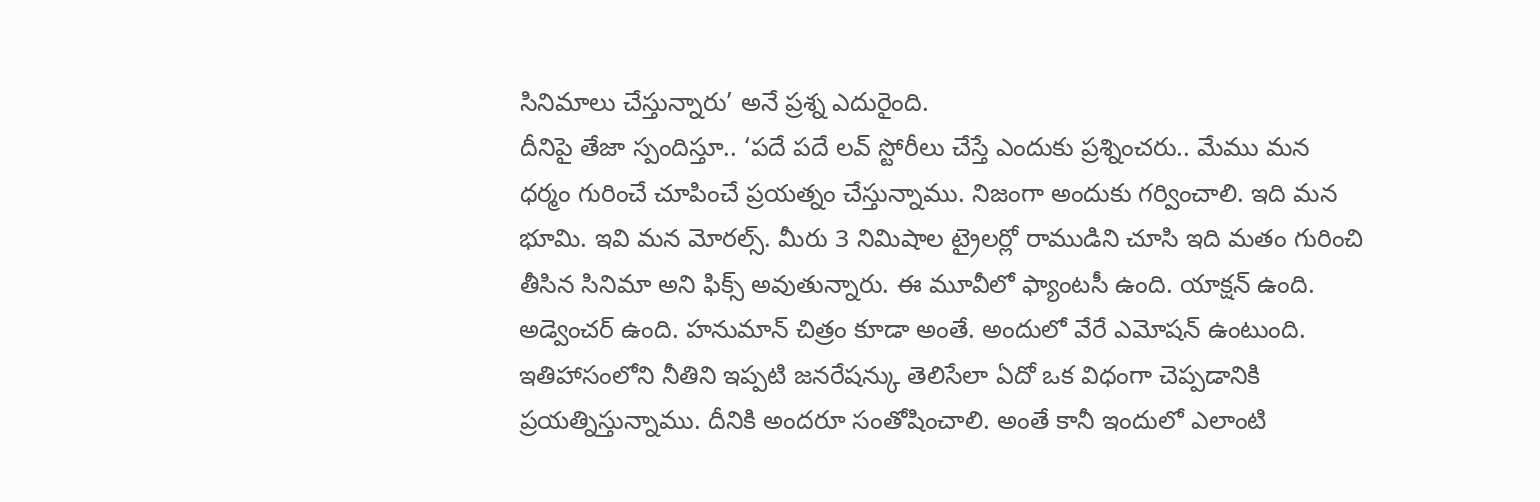సినిమాలు చేస్తున్నారు’ అనే ప్రశ్న ఎదురైంది.
దీనిపై తేజా స్పందిస్తూ.. ‘పదే పదే లవ్ స్టోరీలు చేస్తే ఎందుకు ప్రశ్నించరు.. మేము మన ధర్మం గురించే చూపించే ప్రయత్నం చేస్తున్నాము. నిజంగా అందుకు గర్వించాలి. ఇది మన భూమి. ఇవి మన మోరల్స్. మీరు 3 నిమిషాల ట్రైలర్లో రాముడిని చూసి ఇది మతం గురించి తీసిన సినిమా అని ఫిక్స్ అవుతున్నారు. ఈ మూవీలో ఫ్యాంటసీ ఉంది. యాక్షన్ ఉంది. అడ్వెంచర్ ఉంది. హనుమాన్ చిత్రం కూడా అంతే. అందులో వేరే ఎమోషన్ ఉంటుంది. ఇతిహాసంలోని నీతిని ఇప్పటి జనరేషన్కు తెలిసేలా ఏదో ఒక విధంగా చెప్పడానికి ప్రయత్నిస్తున్నాము. దీనికి అందరూ సంతోషించాలి. అంతే కానీ ఇందులో ఎలాంటి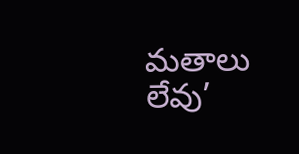మతాలు లేవు’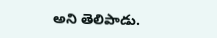అని తెలిపాడు.